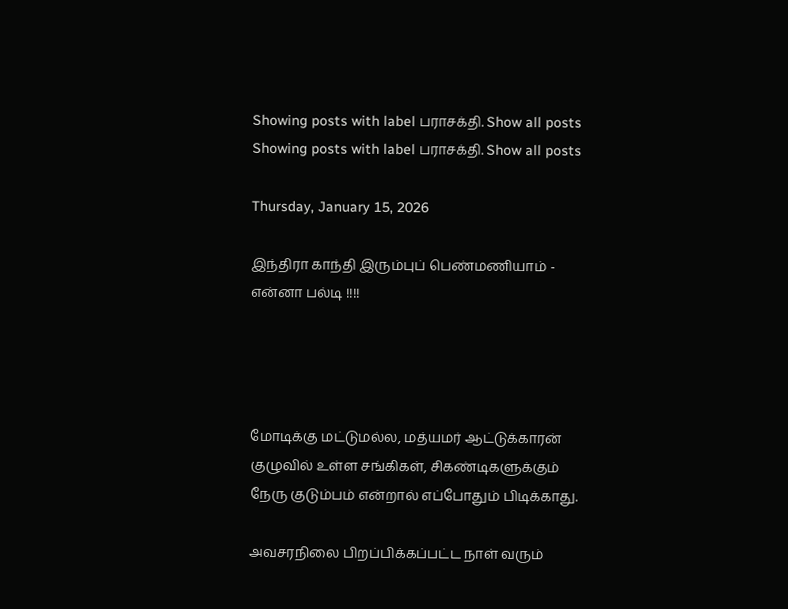Showing posts with label பராசக்தி. Show all posts
Showing posts with label பராசக்தி. Show all posts

Thursday, January 15, 2026

இந்திரா காந்தி இரும்புப் பெண்மணியாம் - என்னா பல்டி !!!!




மோடிக்கு மட்டுமல்ல, மத்யமர் ஆட்டுக்காரன் குழுவில் உள்ள சங்கிகள், சிகண்டிகளுக்கும் நேரு குடும்பம் என்றால் எப்போதும் பிடிக்காது.

அவசரநிலை பிறப்பிக்கப்பட்ட நாள் வரும்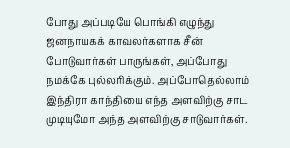போது அப்படியே பொங்கி எழுந்து ஜனநாயகக் காவலர்களாக சீன் போடுவார்கள் பாருங்கள், அப்போது நமக்கே புல்லரிக்கும். அப்போதெல்லாம் இந்திரா காந்தியை எந்த அளவிற்கு சாட முடியுமோ அந்த அளவிற்கு சாடுவார்கள்.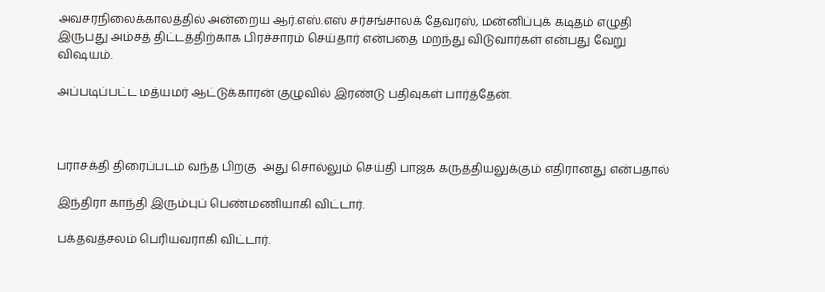அவசரநிலைக்காலத்தில் அன்றைய ஆர்.எஸ்.எஸ் சர்சங்சாலக் தேவரஸ், மன்னிப்புக் கடிதம் எழுதி இருபது அம்சத் திட்டத்திற்காக பிரச்சாரம் செய்தார் என்பதை மறந்து விடுவார்கள் என்பது வேறு விஷயம்.

அப்படிப்பட்ட மத்யமர் ஆட்டுக்காரன் குழுவில் இரண்டு பதிவுகள் பார்த்தேன்.



பராசக்தி திரைப்படம் வந்த பிறகு  அது சொல்லும் செய்தி பாஜக கருத்தியலுக்கும் எதிரானது என்பதால்

இந்திரா காந்தி இரும்புப் பெண்மணியாகி விட்டார்.

பக்தவத்சலம் பெரியவராகி விட்டார்.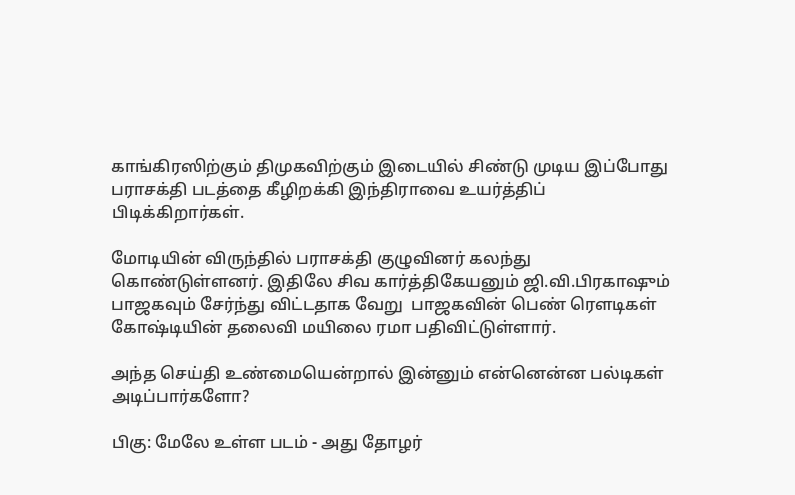காங்கிரஸிற்கும் திமுகவிற்கும் இடையில் சிண்டு முடிய இப்போது பராசக்தி படத்தை கீழிறக்கி இந்திராவை உயர்த்திப் பிடிக்கிறார்கள்.

மோடியின் விருந்தில் பராசக்தி குழுவினர் கலந்து கொண்டுள்ளனர். இதிலே சிவ கார்த்திகேயனும் ஜி.வி.பிரகாஷும் பாஜகவும் சேர்ந்து விட்டதாக வேறு  பாஜகவின் பெண் ரௌடிகள் கோஷ்டியின் தலைவி மயிலை ரமா பதிவிட்டுள்ளார்.

அந்த செய்தி உண்மையென்றால் இன்னும் என்னென்ன பல்டிகள் அடிப்பார்களோ?

பிகு: மேலே உள்ள படம் - அது தோழர்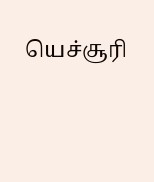யெச்சூரி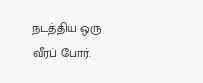நடத்திய ஒரு வீரப் போர்.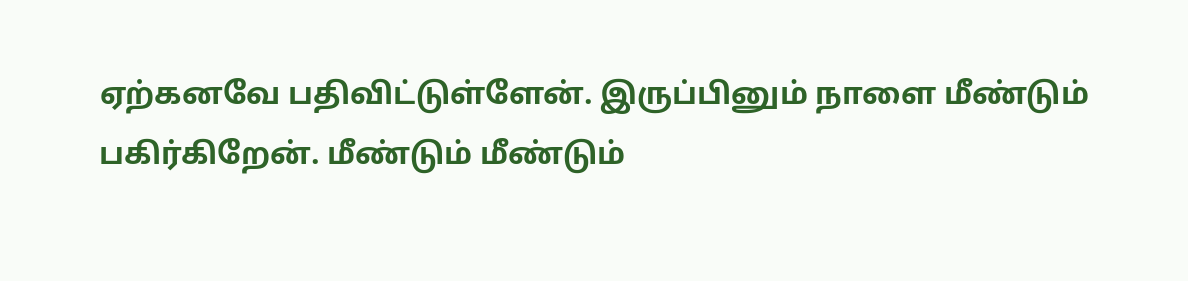ஏற்கனவே பதிவிட்டுள்ளேன். இருப்பினும் நாளை மீண்டும் பகிர்கிறேன். மீண்டும் மீண்டும்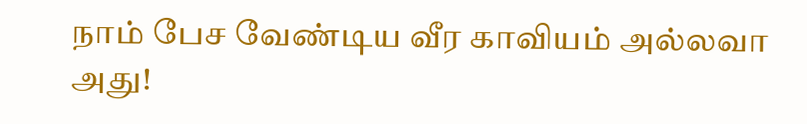நாம் பேச வேண்டிய வீர காவியம் அல்லவா அது!